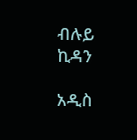ብሉይ ኪዳን

አዲስ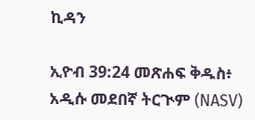ኪዳን

ኢዮብ 39:24 መጽሐፍ ቅዱስ፥ አዲሱ መደበኛ ትርጒም (NASV)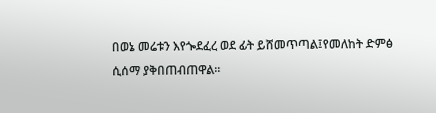በወኔ መሬቱን እየጐደፈረ ወደ ፊት ይሸመጥጣል፤የመለከት ድምፅ ሲሰማ ያቅበጠብጠዋል።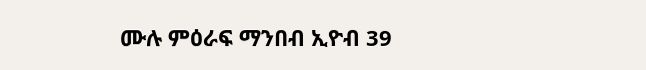ሙሉ ምዕራፍ ማንበብ ኢዮብ 39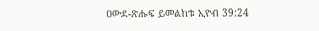ዐውደ-ጽሑፍ ይመልከቱ ኢዮብ 39:24